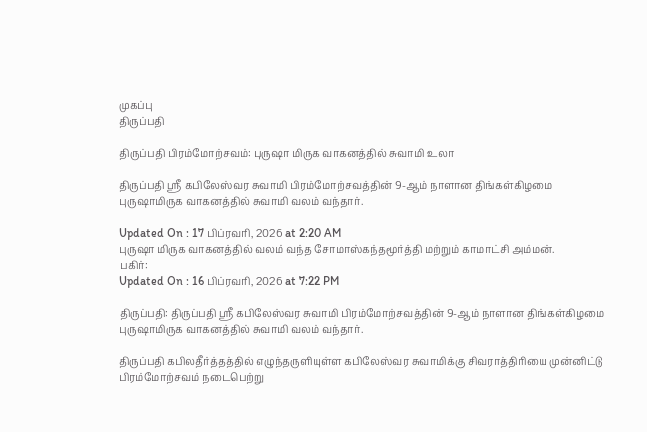முகப்பு
திருப்பதி

திருப்பதி பிரம்மோற்சவம்: புருஷா மிருக வாகனத்தில் சுவாமி உலா

திருப்பதி ஸ்ரீ கபிலேஸ்வர சுவாமி பிரம்மோற்சவத்தின் 9-ஆம் நாளான திங்கள்கிழமை புருஷாமிருக வாகனத்தில் சுவாமி வலம் வந்தார்.

Updated On : 17 பிப்ரவரி, 2026 at 2:20 AM
புருஷா மிருக வாகனத்தில் வலம் வந்த சோமாஸ்கந்தமூர்த்தி மற்றும் காமாட்சி அம்மன்.
பகிர்:
Updated On : 16 பிப்ரவரி, 2026 at 7:22 PM

திருப்பதி: திருப்பதி ஸ்ரீ கபிலேஸ்வர சுவாமி பிரம்மோற்சவத்தின் 9-ஆம் நாளான திங்கள்கிழமை புருஷாமிருக வாகனத்தில் சுவாமி வலம் வந்தார்.

திருப்பதி கபிலதீர்த்தத்தில் எழுந்தருளியுள்ள கபிலேஸ்வர சுவாமிக்கு சிவராத்திரியை முன்னிட்டு பிரம்மோற்சவம் நடைபெற்று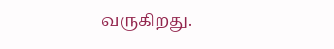வருகிறது.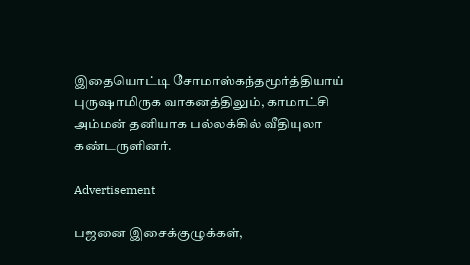இதையொட்டி சோமாஸ்கந்தமூர்த்தியாய் புருஷாமிருக வாகனத்திலும், காமாட்சி அம்மன் தனியாக பல்லக்கில் வீதியுலா கண்டருளினர்.

Advertisement

பஜனை இசைக்குழுக்கள்,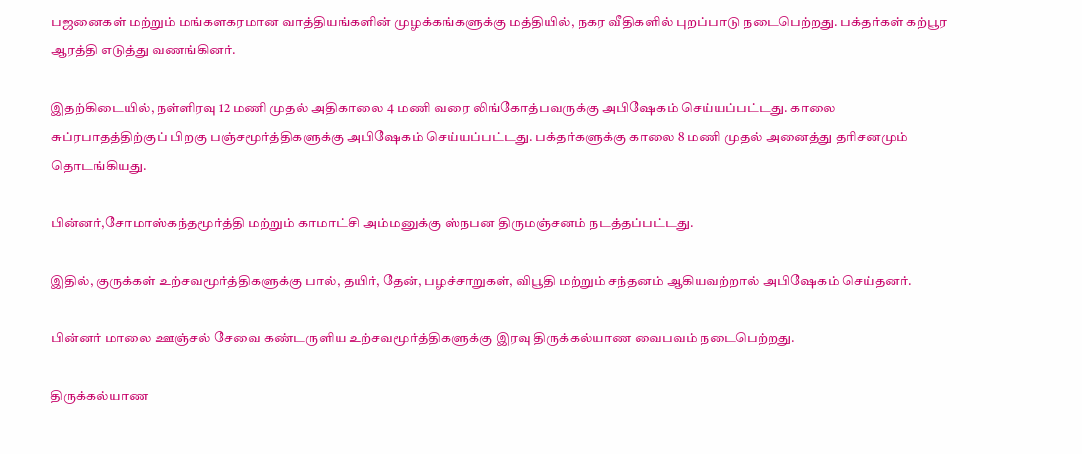பஜனைகள் மற்றும் மங்களகரமான வாத்தியங்களின் முழக்கங்களுக்கு மத்தியில், நகர வீதிகளில் புறப்பாடு நடைபெற்றது. பக்தர்கள் கற்பூர ஆரத்தி எடுத்து வணங்கினர்.

இதற்கிடையில், நள்ளிரவு 12 மணி முதல் அதிகாலை 4 மணி வரை லிங்கோத்பவருக்கு அபிஷேகம் செய்யப்பட்டது. காலை சுப்ரபாதத்திற்குப் பிறகு பஞ்சமூர்த்திகளுக்கு அபிஷேகம் செய்யப்பட்டது. பக்தர்களுக்கு காலை 8 மணி முதல் அனைத்து தரிசனமும் தொடங்கியது.

பின்னர்,சோமாஸ்கந்தமூர்த்தி மற்றும் காமாட்சி அம்மனுக்கு ஸ்நபன திருமஞ்சனம் நடத்தப்பட்டது.

இதில், குருக்கள் உற்சவமூர்த்திகளுக்கு பால், தயிர், தேன், பழச்சாறுகள், விபூதி மற்றும் சந்தனம் ஆகியவற்றால் அபிஷேகம் செய்தனர்.

பின்னர் மாலை ஊஞ்சல் சேவை கண்டருளிய உற்சவமூர்த்திகளுக்கு இரவு திருக்கல்யாண வைபவம் நடைபெற்றது.

திருக்கல்யாண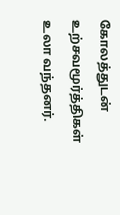கோலத்துடன் உற்சவமூர்த்திகள் உலா வந்தனர்.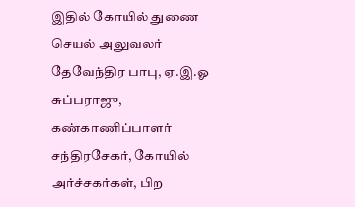இதில் கோயில் துணை செயல் அலுவலர் தேவேந்திர பாபு, ஏ.இ.ஓ சுப்பராஜு, கண்காணிப்பாளர் சந்திரசேகர், கோயில் அர்ச்சகர்கள், பிற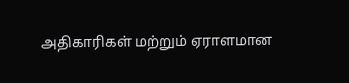அதிகாரிகள் மற்றும் ஏராளமான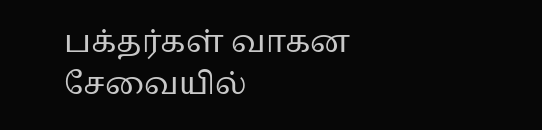பக்தர்கள் வாகன சேவையில்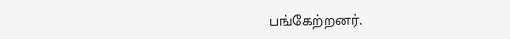பங்கேற்றனர்.